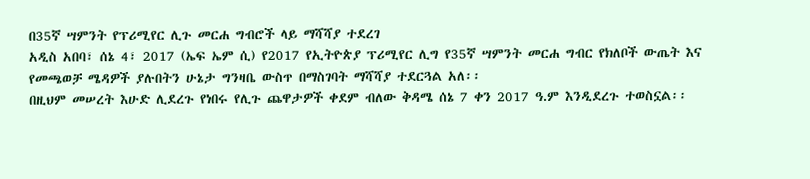በ35ኛ ሣምንት የፕሪሚየር ሊጉ መርሐ ግብሮች ላይ ማሻሻያ ተደረገ
አዲስ አበባ፣ ሰኔ 4፣ 2017 (ኤፍ ኤም ሲ) የ2017 የኢትዮጵያ ፕሪሚየር ሊግ የ35ኛ ሣምንት መርሐ ግብር የክለቦች ውጤት እና የመጫወቻ ሜዳዎች ያሉበትን ሁኔታ ግንዛቤ ውስጥ በማስገባት ማሻሻያ ተደርጓል አለ፡፡
በዚህም መሠረት እሁድ ሊደረጉ የነበሩ የሊጉ ጨዋታዎች ቀደም ብለው ቅዳሜ ሰኔ 7 ቀን 2017 ዓ.ም እንዲደረጉ ተወስኗል፡፡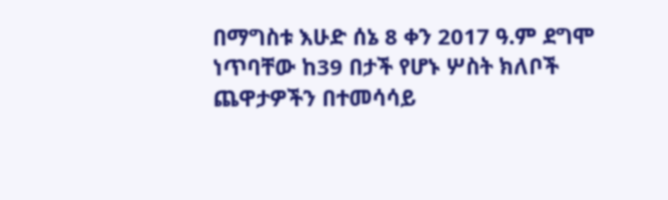በማግስቱ እሁድ ሰኔ 8 ቀን 2017 ዓ.ም ደግሞ ነጥባቸው ከ39 በታች የሆኑ ሦስት ክለቦች ጨዋታዎችን በተመሳሳይ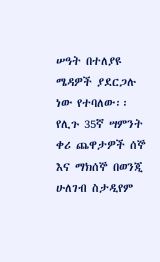ሠዓት በተለያዩ ሜዳዎች ያደርጋሉ ነው የተባለው፡፡
የሊጉ 35ኛ ሣምንት ቀሪ ጨዋታዎች ሰኞ እና ማክሰኞ በወንጂ ሁለገብ ስታዲየም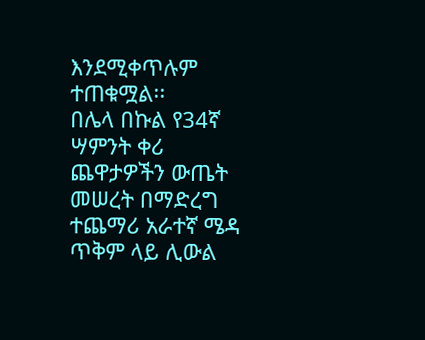እንደሚቀጥሉም ተጠቁሟል፡፡
በሌላ በኩል የ34ኛ ሣምንት ቀሪ ጨዋታዎችን ውጤት መሠረት በማድረግ ተጨማሪ አራተኛ ሜዳ ጥቅም ላይ ሊውል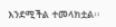እንደሚችል ተመላክቷል፡፡